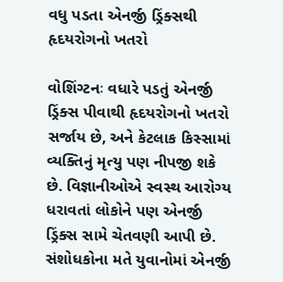વધુ પડતા એનર્જી ડ્રિંક્સથી હૃદયરોગનો ખતરો

વોશિંગ્ટનઃ વધારે પડતું એનર્જી ડ્રિંક્સ પીવાથી હૃદયરોગનો ખતરો સર્જાય છે, અને કેટલાક કિસ્સામાં વ્યક્તિનું મૃત્યુ પણ નીપજી શકે છે. વિજ્ઞાનીઓએ સ્વસ્થ આરોગ્ય ધરાવતાં લોકોને પણ એનર્જી ડ્રિંક્સ સામે ચેતવણી આપી છે. સંશોધકોના મતે યુવાનોમાં એનર્જી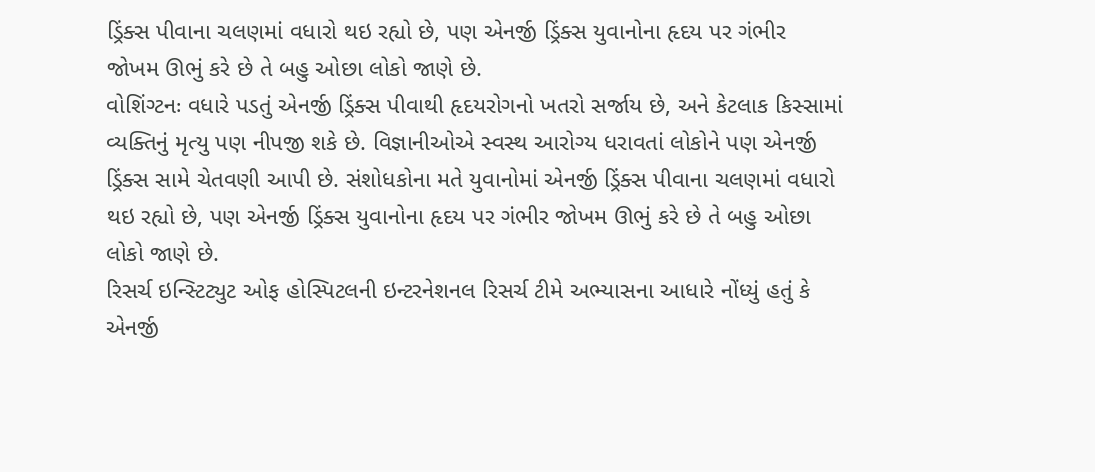ડ્રિંક્સ પીવાના ચલણમાં વધારો થઇ રહ્યો છે, પણ એનર્જી ડ્રિંક્સ યુવાનોના હૃદય પર ગંભીર જોખમ ઊભું કરે છે તે બહુ ઓછા લોકો જાણે છે.
વોશિંગ્ટનઃ વધારે પડતું એનર્જી ડ્રિંક્સ પીવાથી હૃદયરોગનો ખતરો સર્જાય છે, અને કેટલાક કિસ્સામાં વ્યક્તિનું મૃત્યુ પણ નીપજી શકે છે. વિજ્ઞાનીઓએ સ્વસ્થ આરોગ્ય ધરાવતાં લોકોને પણ એનર્જી ડ્રિંક્સ સામે ચેતવણી આપી છે. સંશોધકોના મતે યુવાનોમાં એનર્જી ડ્રિંક્સ પીવાના ચલણમાં વધારો થઇ રહ્યો છે, પણ એનર્જી ડ્રિંક્સ યુવાનોના હૃદય પર ગંભીર જોખમ ઊભું કરે છે તે બહુ ઓછા લોકો જાણે છે.
રિસર્ચ ઇન્સ્ટિટ્યુટ ઓફ હોસ્પિટલની ઇન્ટરનેશનલ રિસર્ચ ટીમે અભ્યાસના આધારે નોંધ્યું હતું કે એનર્જી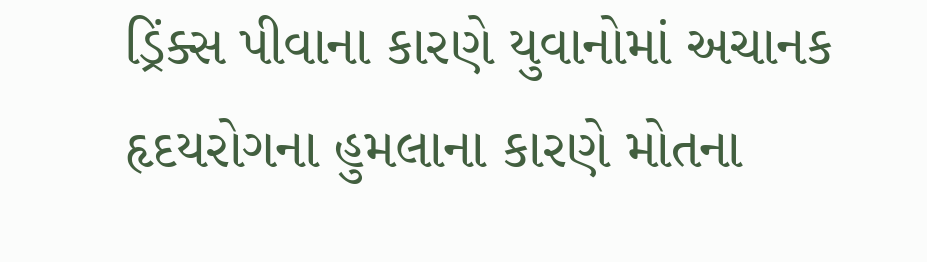ડ્રિંક્સ પીવાના કારણે યુવાનોમાં અચાનક હૃદયરોગના હુમલાના કારણે મોતના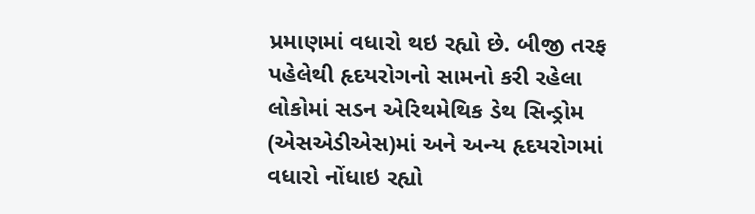પ્રમાણમાં વધારો થઇ રહ્યો છે. બીજી તરફ પહેલેથી હૃદયરોગનો સામનો કરી રહેલા લોકોમાં સડન એરિથમેથિક ડેથ સિન્ડ્રોમ (એસએડીએસ)માં અને અન્ય હૃદયરોગમાં વધારો નોંધાઇ રહ્યો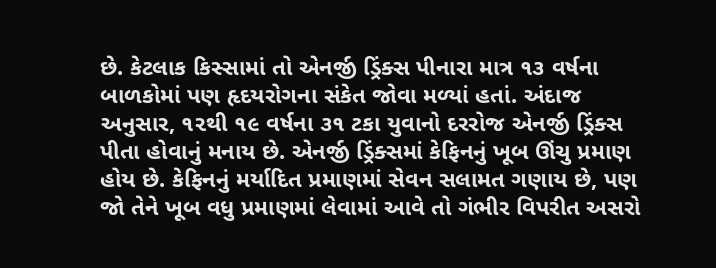છે. કેટલાક કિસ્સામાં તો એનર્જી ડ્રિંક્સ પીનારા માત્ર ૧૩ વર્ષના બાળકોમાં પણ હૃદયરોગના સંકેત જોવા મળ્યાં હતાં. અંદાજ અનુસાર, ૧૨થી ૧૯ વર્ષના ૩૧ ટકા યુવાનો દરરોજ એનર્જી ડ્રિંક્સ પીતા હોવાનું મનાય છે. એનર્જી ડ્રિંક્સમાં કેફિનનું ખૂબ ઊંચુ પ્રમાણ હોય છે. કેફિનનું મર્યાદિત પ્રમાણમાં સેવન સલામત ગણાય છે, પણ જો તેને ખૂબ વધુ પ્રમાણમાં લેવામાં આવે તો ગંભીર વિપરીત અસરો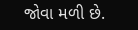જોવા મળી છે.